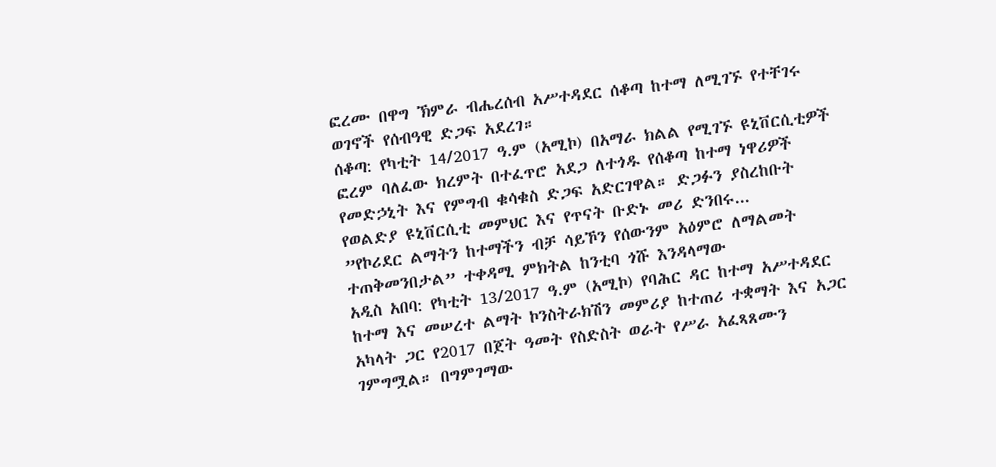ፎረሙ በዋግ ኽምራ ብሔረሰብ አሥተዳደር ሰቆጣ ከተማ ለሚገኙ የተቸገሩ ወገኖች የሰብዓዊ ድጋፍ አደረገ።
ሰቆጣ: የካቲት 14/2017 ዓ.ም (አሚኮ) በአማራ ክልል የሚገኙ ዩኒቨርሲቲዎች ፎረም ባለፈው ክረምት በተፈጥሮ አደጋ ለተጎዱ የሰቆጣ ከተማ ነዋሪዎች የመድኃኒት እና የምግብ ቁሳቁስ ድጋፍ አድርገዋል። ድጋፉን ያስረከቡት የወልድያ ዩኒቨርሲቲ መምህር እና የጥናት ቡድኑ መሪ ድንበሩ...
”የኮሪደር ልማትን ከተማችን ብቻ ሳይኾን የሰውንም አዕምሮ ለማልመት ተጠቅመንበታል” ተቀዳሚ ምክትል ከንቲባ ጎሹ እንዳላማው
አዲስ አበባ: የካቲት 13/2017 ዓ.ም (አሚኮ) የባሕር ዳር ከተማ አሥተዳደር ከተማ እና መሠረተ ልማት ኮንስትራክሽን መምሪያ ከተጠሪ ተቋማት እና አጋር አካላት ጋር የ2017 በጀት ዓመት የስድስት ወራት የሥራ አፈጻጸሙን ገምግሟል። በግምገማው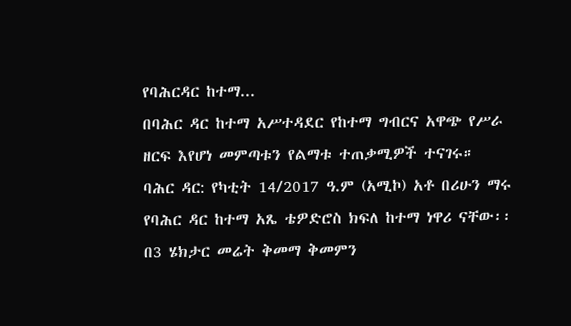የባሕርዳር ከተማ...
በባሕር ዳር ከተማ አሥተዳደር የከተማ ግብርና አዋጭ የሥራ ዘርፍ እየሆነ መምጣቱን የልማቱ ተጠቃሚዎች ተናገሩ።
ባሕር ዳር: የካቲት 14/2017 ዓ.ም (አሚኮ) አቶ በሪሁን ማሩ የባሕር ዳር ከተማ አጼ ቴዎድሮስ ክፍለ ከተማ ነዋሪ ናቸው፡፡ በ3 ሄክታር መሬት ቅመማ ቅመምን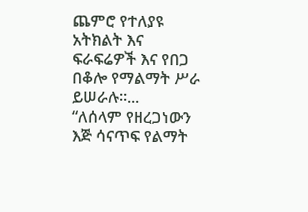ጨምሮ የተለያዩ አትክልት እና ፍራፍሬዎች እና የበጋ በቆሎ የማልማት ሥራ ይሠራሉ፡፡...
“ለሰላም የዘረጋነውን እጅ ሳናጥፍ የልማት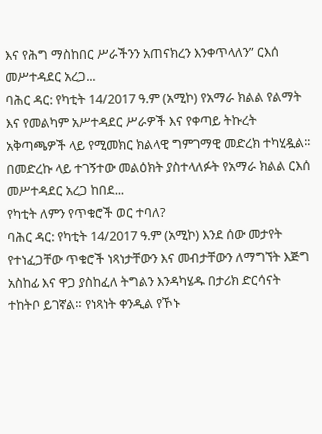እና የሕግ ማስከበር ሥራችንን አጠናክረን እንቀጥላለን” ርእሰ መሥተዳደር አረጋ...
ባሕር ዳር: የካቲት 14/2017 ዓ.ም (አሚኮ) የአማራ ክልል የልማት እና የመልካም አሥተዳደር ሥራዎች እና የቀጣይ ትኩረት አቅጣጫዎች ላይ የሚመክር ክልላዊ ግምገማዊ መድረክ ተካሂዷል፡፡ በመድረኩ ላይ ተገኝተው መልዕክት ያስተላለፉት የአማራ ክልል ርእሰ መሥተዳደር አረጋ ከበደ...
የካቲት ለምን የጥቁሮች ወር ተባለ?
ባሕር ዳር: የካቲት 14/2017 ዓ.ም (አሚኮ) እንደ ሰው መታየት የተነፈጋቸው ጥቁሮች ነጻነታቸውን እና መብታቸውን ለማግኘት እጅግ አስከፊ እና ዋጋ ያስከፈለ ትግልን እንዳካሄዱ በታሪክ ድርሳናት ተከትቦ ይገኛል። የነጻነት ቀንዲል የኾኑ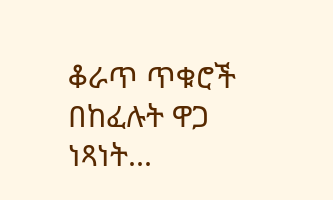ቆራጥ ጥቁሮች በከፈሉት ዋጋ ነጻነት...